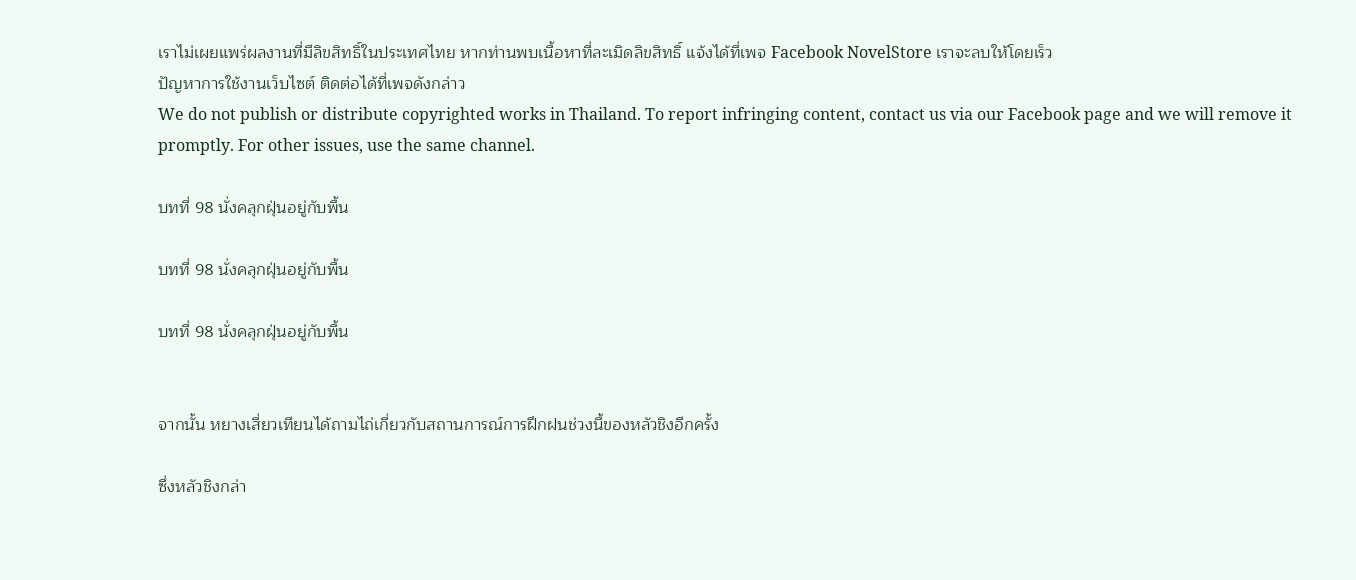เราไม่เผยแพร่ผลงานที่มีลิขสิทธิ์ในประเทศไทย หากท่านพบเนื้อหาที่ละเมิดลิขสิทธิ์ แจ้งได้ที่เพจ Facebook NovelStore เราจะลบให้โดยเร็ว
ปัญหาการใช้งานเว็บไซต์ ติดต่อได้ที่เพจดังกล่าว
We do not publish or distribute copyrighted works in Thailand. To report infringing content, contact us via our Facebook page and we will remove it promptly. For other issues, use the same channel.

บทที่ 98 นั่งคลุกฝุ่นอยู่กับพื้น

บทที่ 98 นั่งคลุกฝุ่นอยู่กับพื้น

บทที่ 98 นั่งคลุกฝุ่นอยู่กับพื้น


จากนั้น หยางเสี่ยวเทียนได้ถามไถ่เกี่ยวกับสถานการณ์การฝึกฝนช่วงนี้ของหลัวชิงอีกครั้ง

ซึ่งหลัวชิงกล่า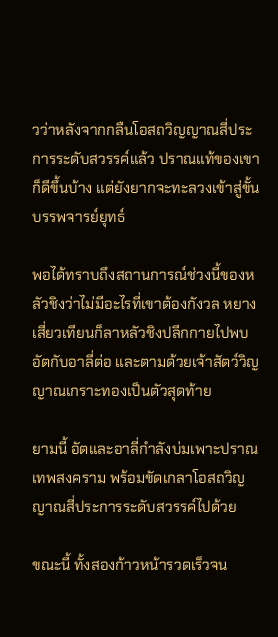วว่าหลังจากกลืนโอสถวิญญาณสี่ประการระดับสวรรค์แล้ว ปราณแท้ของเขาก็ดีขึ้นบ้าง แต่ยังยากจะทะลวงเข้าสู่ขั้นบรรพจารย์ยุทธ์

พอได้ทราบถึงสถานการณ์ช่วงนี้ของหลัวชิงว่าไม่มีอะไรที่เขาต้องกังวล หยางเสี่ยวเทียนก็ลาหลัวชิงปลีกกายไปพบอัตกับอาลี่ต่อ และตามด้วยเจ้าสัตว์วิญญาณเกราะทองเป็นตัวสุดท้าย

ยามนี้ อัตและอาลี่กำลังบ่มเพาะปราณเทพสงคราม พร้อมขัดเกลาโอสถวิญญาณสี่ประการระดับสวรรค์ไปด้วย

ขณะนี้ ทั้งสองก้าวหน้ารวดเร็วจน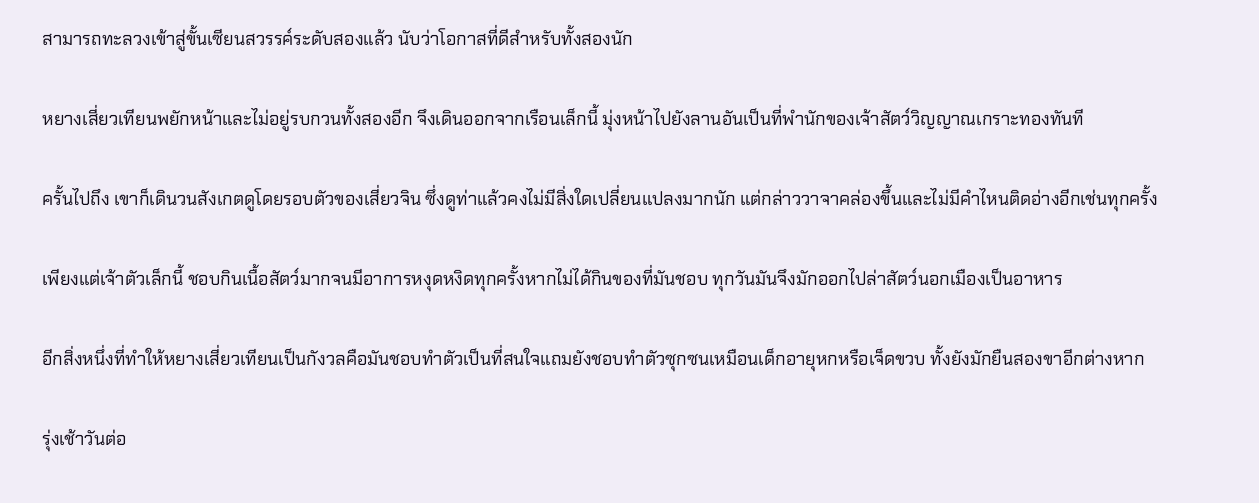สามารถทะลวงเข้าสู่ขั้นเซียนสวรรค์ระดับสองแล้ว นับว่าโอกาสที่ดีสำหรับทั้งสองนัก

หยางเสี่ยวเทียนพยักหน้าและไม่อยู่รบกวนทั้งสองอีก จึงเดินออกจากเรือนเล็กนี้ มุ่งหน้าไปยังลานอันเป็นที่พำนักของเจ้าสัตว์วิญญาณเกราะทองทันที

ครั้นไปถึง เขาก็เดินวนสังเกตดูโดยรอบตัวของเสี่ยวจิน ซึ่งดูท่าแล้วคงไม่มีสิ่งใดเปลี่ยนแปลงมากนัก แต่กล่าววาจาคล่องขึ้นและไม่มีคำไหนติดอ่างอีกเช่นทุกครั้ง

เพียงแต่เจ้าตัวเล็กนี้ ชอบกินเนื้อสัตว์มากจนมีอาการหงุดหงิดทุกครั้งหากไม่ได้กินของที่มันชอบ ทุกวันมันจึงมักออกไปล่าสัตว์นอกเมืองเป็นอาหาร

อีกสิ่งหนึ่งที่ทำให้หยางเสี่ยวเทียนเป็นกังวลคือมันชอบทำตัวเป็นที่สนใจแถมยังชอบทำตัวซุกซนเหมือนเด็กอายุหกหรือเจ็ดขวบ ทั้งยังมักยืนสองขาอีกต่างหาก

รุ่งเช้าวันต่อ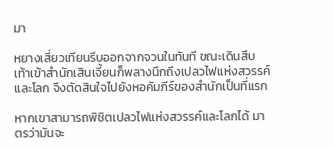มา

หยางเสี่ยวเทียนรีบออกจากจวนในทันที ขณะเดินสืบเท้าเข้าสำนักเสินเจี้ยนก็พลางนึกถึงเปลวไฟแห่งสวรรค์และโลก จึงตัดสินใจไปยังหอคัมภีร์ของสำนักเป็นที่แรก

หากเขาสามารถพิชิตเปลวไฟแห่งสวรรค์และโลกได้ มาตรว่ามันจะ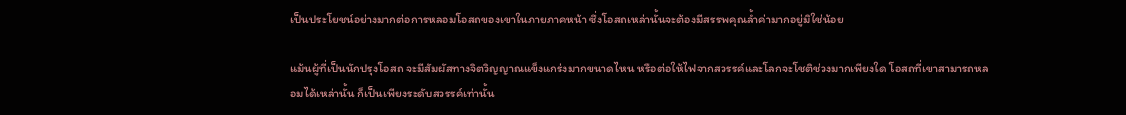เป็นประโยชน์อย่างมากต่อการหลอมโอสถของเขาในภายภาคหน้า ซึ่งโอสถเหล่านั้นจะต้องมีสรรพคุณล้ำค่ามากอยู่มิใช่น้อย

แม้นผู้ที่เป็นนักปรุงโอสถ จะมีสัมผัสทางจิตวิญญาณแข็งแกร่งมากขนาดไหน หรือต่อให้ไฟจากสวรรค์และโลกจะโชติช่วงมากเพียงใด โอสถที่เขาสามารถหลอมได้เหล่านั้น ก็เป็นเพียงระดับสวรรค์เท่านั้น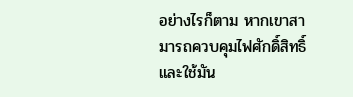อย่างไรก็ตาม หากเขาสามารถควบคุมไฟศักดิ์สิทธิ์และใช้มัน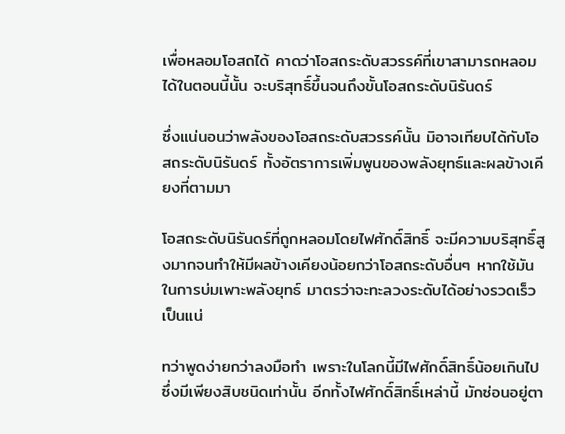เพื่อหลอมโอสถได้ คาดว่าโอสถระดับสวรรค์ที่เขาสามารถหลอมได้ในตอนนี้นั้น จะบริสุทธิ์ขึ้นจนถึงขั้นโอสถระดับนิรันดร์

ซึ่งแน่นอนว่าพลังของโอสถระดับสวรรค์นั้น มิอาจเทียบได้กับโอสถระดับนิรันดร์ ทั้งอัตราการเพิ่มพูนของพลังยุทธ์และผลข้างเคียงที่ตามมา

โอสถระดับนิรันดร์ที่ถูกหลอมโดยไฟศักดิ์สิทธิ์ จะมีความบริสุทธิ์สูงมากจนทำให้มีผลข้างเคียงน้อยกว่าโอสถระดับอื่นๆ หากใช้มันในการบ่มเพาะพลังยุทธ์ มาตรว่าจะทะลวงระดับได้อย่างรวดเร็วเป็นแน่

ทว่าพูดง่ายกว่าลงมือทำ เพราะในโลกนี้มีไฟศักดิ์สิทธิ์น้อยเกินไป ซึ่งมีเพียงสิบชนิดเท่านั้น อีกทั้งไฟศักดิ์สิทธิ์เหล่านี้ มักซ่อนอยู่ตา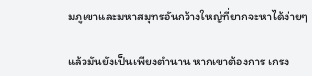มภูเขาและมหาสมุทรอันกว้างใหญ่ที่ยากจะหาได้ง่ายๆ

แล้วมันยังเป็นเพียงตำนาน หากเขาต้องการ เกรง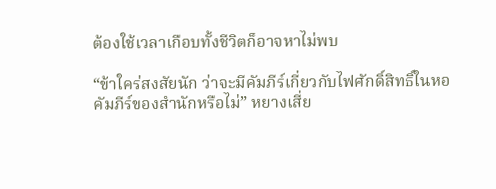ต้องใช้เวลาเกือบทั้งชีวิตก็อาจหาไม่พบ

“ข้าใคร่สงสัยนัก ว่าจะมีคัมภีร์เกี่ยวกับไฟศักดิ์สิทธิ์ในหอคัมภีร์ของสำนักหรือไม่” หยางเสี่ย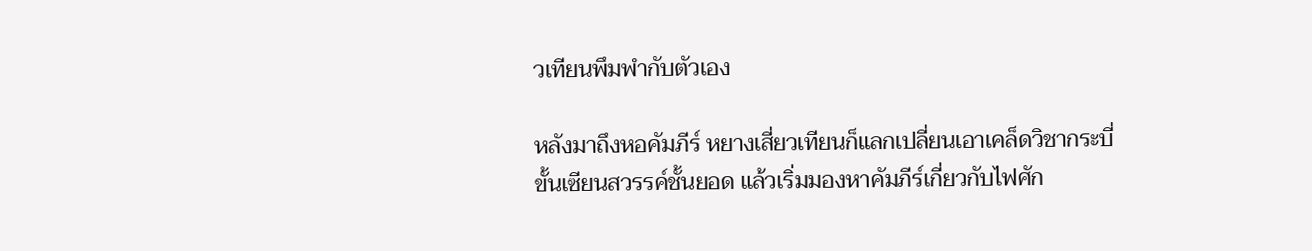วเทียนพึมพำกับตัวเอง

หลังมาถึงหอคัมภีร์ หยางเสี่ยวเทียนก็แลกเปลี่ยนเอาเคล็ดวิชากระบี่ขั้นเซียนสวรรค์ชั้นยอด แล้วเริ่มมองหาคัมภีร์เกี่ยวกับไฟศัก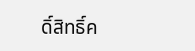ดิ์สิทธิ์ค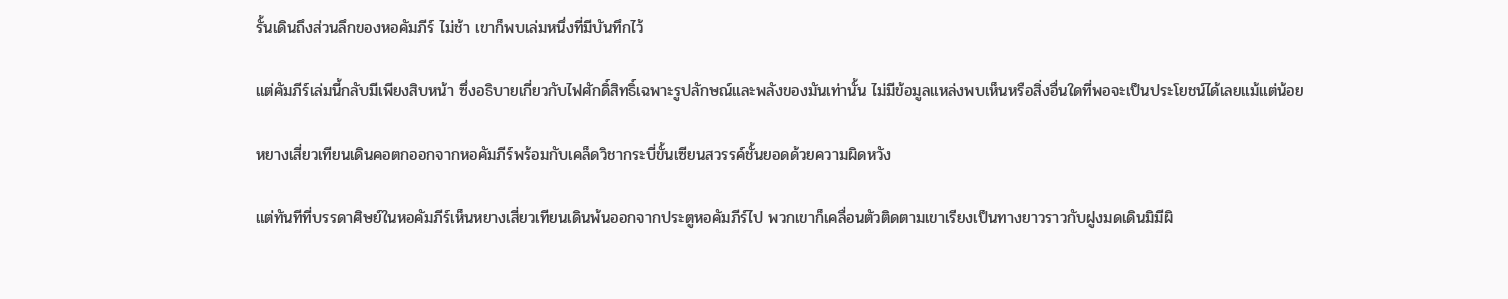รั้นเดินถึงส่วนลึกของหอคัมภีร์ ไม่ช้า เขาก็พบเล่มหนึ่งที่มีบันทึกไว้

แต่คัมภีร์เล่มนี้กลับมีเพียงสิบหน้า ซึ่งอธิบายเกี่ยวกับไฟศักดิ์สิทธิ์เฉพาะรูปลักษณ์และพลังของมันเท่านั้น ไม่มีข้อมูลแหล่งพบเห็นหรือสิ่งอื่นใดที่พอจะเป็นประโยชน์ได้เลยแม้แต่น้อย

หยางเสี่ยวเทียนเดินคอตกออกจากหอคัมภีร์พร้อมกับเคล็ดวิชากระบี่ขั้นเซียนสวรรค์ชั้นยอดด้วยความผิดหวัง

แต่ทันทีที่บรรดาศิษย์ในหอคัมภีร์เห็นหยางเสี่ยวเทียนเดินพ้นออกจากประตูหอคัมภีร์ไป พวกเขาก็เคลื่อนตัวติดตามเขาเรียงเป็นทางยาวราวกับฝูงมดเดินมิมีผิ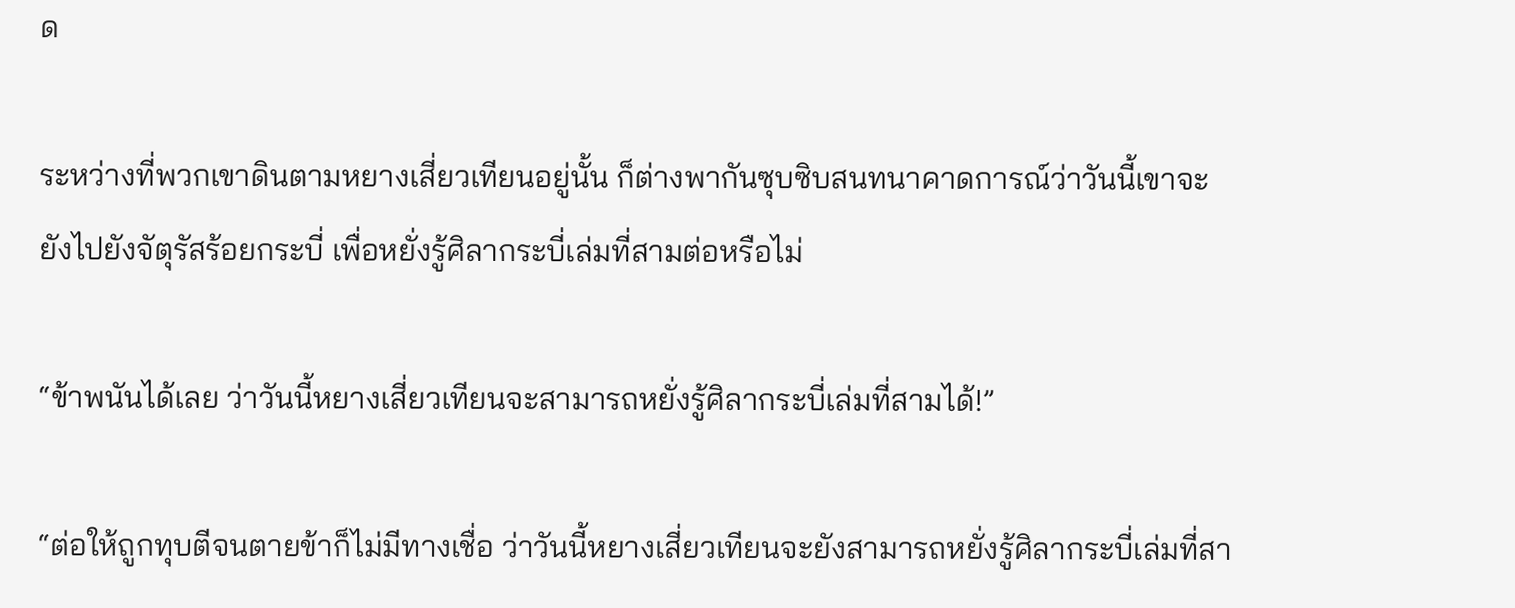ด

ระหว่างที่พวกเขาดินตามหยางเสี่ยวเทียนอยู่นั้น ก็ต่างพากันซุบซิบสนทนาคาดการณ์ว่าวันนี้เขาจะยังไปยังจัตุรัสร้อยกระบี่ เพื่อหยั่งรู้ศิลากระบี่เล่มที่สามต่อหรือไม่

“ข้าพนันได้เลย ว่าวันนี้หยางเสี่ยวเทียนจะสามารถหยั่งรู้ศิลากระบี่เล่มที่สามได้!”

“ต่อให้ถูกทุบตีจนตายข้าก็ไม่มีทางเชื่อ ว่าวันนี้หยางเสี่ยวเทียนจะยังสามารถหยั่งรู้ศิลากระบี่เล่มที่สา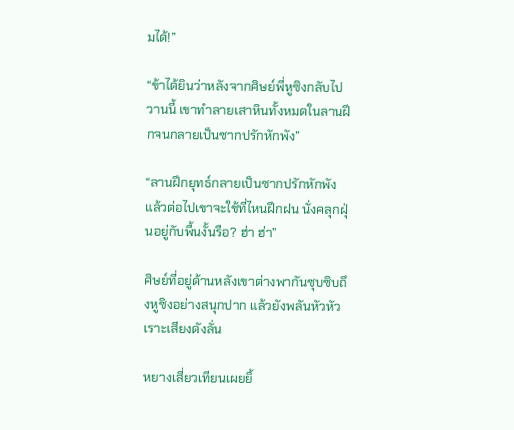มได้!”

“ข้าได้ยินว่าหลังจากศิษย์พี่หูซิงกลับไปวานนี้ เขาทำลายเสาหินทั้งหมดในลานฝึกจนกลายเป็นซากปรักหักพัง”

“ลานฝึกยุทธ์กลายเป็นซากปรักหักพัง แล้วต่อไปเขาจะใช้ที่ไหนฝึกฝน นั่งคลุกฝุ่นอยู่กับพื้นงั้นรือ? ฮ่า ฮ่า”

ศิษย์ที่อยู่ด้านหลังเขาต่างพากันซุบซิบถึงหูซิงอย่างสนุกปาก แล้วยังพลันหัวหัวเราะเสียงดังลั่น

หยางเสี่ยวเทียนเผยยิ้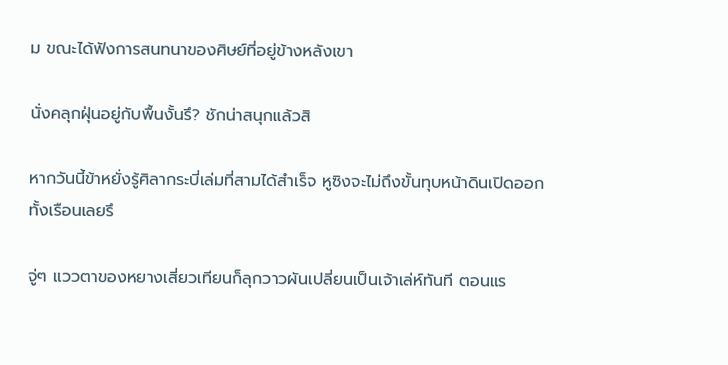ม ขณะได้ฟังการสนทนาของศิษย์ที่อยู่ข้างหลังเขา

นั่งคลุกฝุ่นอยู่กับพื้นงั้นรึ? ชักน่าสนุกแล้วสิ

หากวันนี้ข้าหยั่งรู้ศิลากระบี่เล่มที่สามได้สำเร็จ หูซิงจะไม่ถึงขั้นทุบหน้าดินเปิดออกทั้งเรือนเลยรึ

จู่ๆ แววตาของหยางเสี่ยวเทียนก็ลุกวาวผันเปลี่ยนเป็นเจ้าเล่ห์ทันที ตอนแร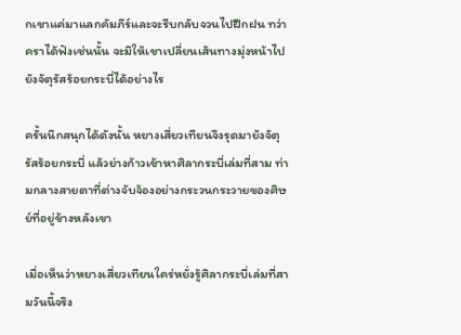กเขาแค่มาแลกคัมภีร์และจะรีบกลับจวนไปฝึกฝน ทว่า คราได้ฟังเช่นนั้น จะมิให้เขาเปลี่ยนเส้นทางมุ่งหน้าไปยังจัตุรัสร้อยกระบี่ได้อย่างไร

ครั้นนึกสนุกได้ดังนั้น หยางเสี่ยวเทียนจึงรุดมายังจัตุรัสร้อยกระบี่ แล้วย่างก้าวเข้าหาศิลากระบี่เล่มที่สาม ท่ามกลางสายตาที่ต่างจับจ้องอย่างกระวนกระวายของศิษย์ที่อยู่ข้างหลังเขา

เมื่อเห็นว่าหยางเสี่ยวเทียนใคร่หยั่งรู้ศิลากระบี่เล่มที่สามวันนี้จริง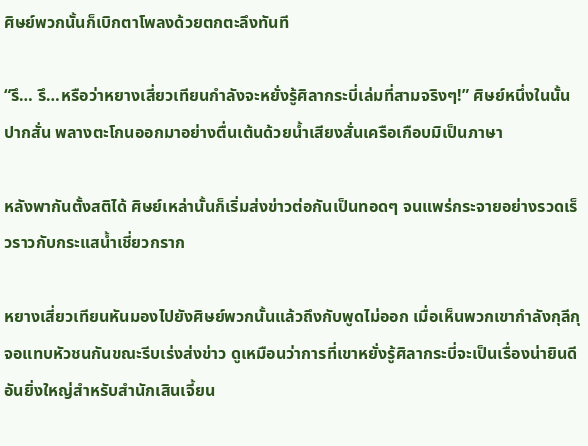ศิษย์พวกนั้นก็เบิกตาโพลงด้วยตกตะลึงทันที

“รึ… รึ…หรือว่าหยางเสี่ยวเทียนกำลังจะหยั่งรู้ศิลากระบี่เล่มที่สามจริงๆ!” ศิษย์หนึ่งในนั้นปากสั่น พลางตะโกนออกมาอย่างตื่นเต้นด้วยน้ำเสียงสั่นเครือเกือบมิเป็นภาษา

หลังพากันตั้งสติได้ ศิษย์เหล่านั้นก็เริ่มส่งข่าวต่อกันเป็นทอดๆ จนแพร่กระจายอย่างรวดเร็วราวกับกระแสน้ำเชี่ยวกราก

หยางเสี่ยวเทียนหันมองไปยังศิษย์พวกนั้นแล้วถึงกับพูดไม่ออก เมื่อเห็นพวกเขากำลังกุลีกุจอแทบหัวชนกันขณะรีบเร่งส่งข่าว ดูเหมือนว่าการที่เขาหยั่งรู้ศิลากระบี่จะเป็นเรื่องน่ายินดีอันยิ่งใหญ่สำหรับสำนักเสินเจี้ยน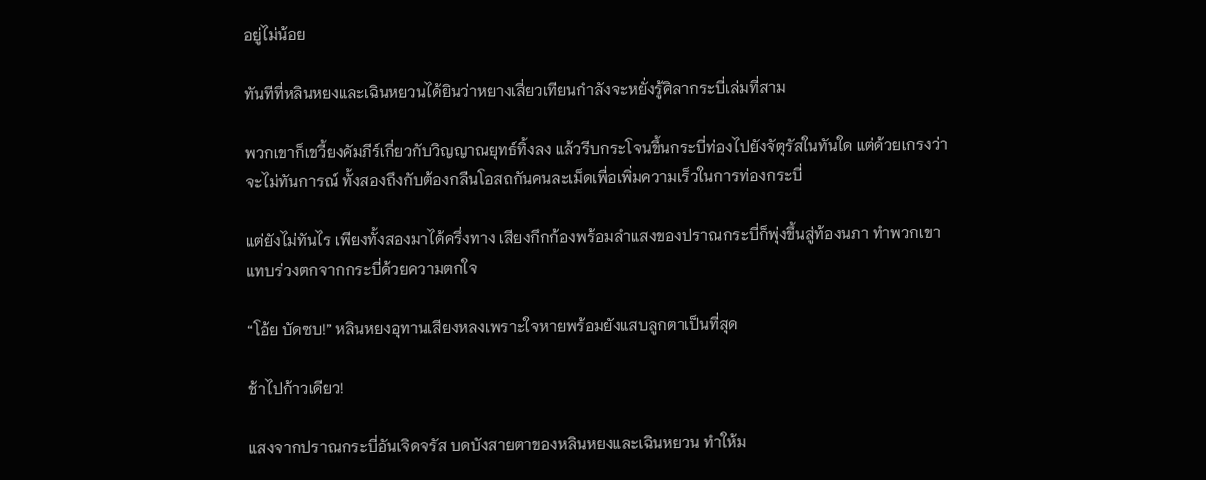อยู่ไม่น้อย

ทันทีที่หลินหยงและเฉินหยวนได้ยินว่าหยางเสี่ยวเทียนกำลังจะหยั่งรู้ศิลากระบี่เล่มที่สาม

พวกเขาก็เขวี้ยงคัมภีร์เกี่ยวกับวิญญาณยุทธ์ทิ้งลง แล้วรีบกระโจนขึ้นกระบี่ท่องไปยังจัตุรัสในทันใด แต่ด้วยเกรงว่าจะไม่ทันการณ์ ทั้งสองถึงกับต้องกลืนโอสถกันคนละเม็ดเพื่อเพิ่มความเร็วในการท่องกระบี่

แต่ยังไม่ทันไร เพียงทั้งสองมาได้ครึ่งทาง เสียงกึกก้องพร้อมลำแสงของปราณกระบี่ก็พุ่งขึ้นสู่ท้องนภา ทำพวกเขาแทบร่วงตกจากกระบี่ด้วยความตกใจ

“โอ้ย บัดซบ!” หลินหยงอุทานเสียงหลงเพราะใจหายพร้อมยังแสบลูกตาเป็นที่สุด

ช้าไปก้าวเดียว!

แสงจากปราณกระบี่อันเจิดจรัส บดบังสายตาของหลินหยงและเฉินหยวน ทำให้ม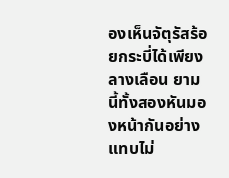องเห็นจัตุรัสร้อยกระบี่ได้เพียงลางเลือน ยามนี้ทั้งสองหันมองหน้ากันอย่างแทบไม่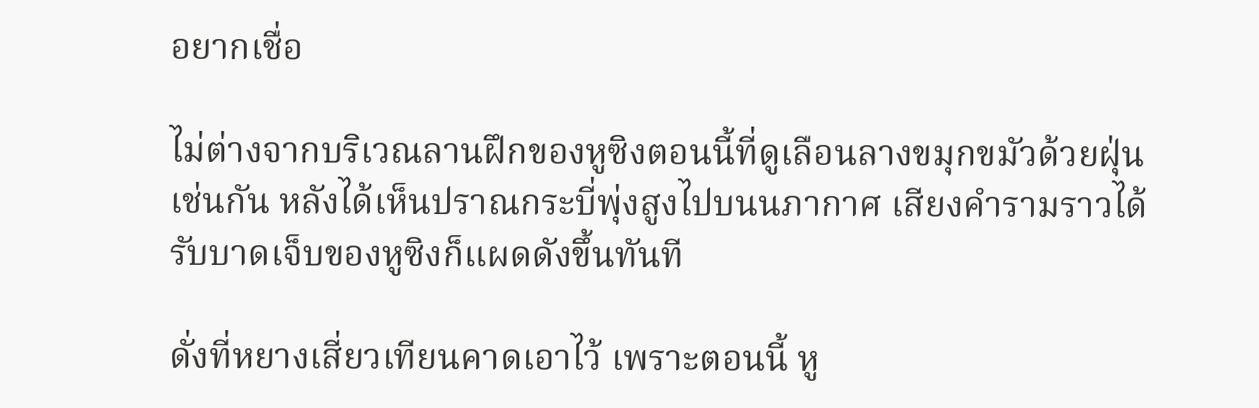อยากเชื่อ

ไม่ต่างจากบริเวณลานฝึกของหูซิงตอนนี้ที่ดูเลือนลางขมุกขมัวด้วยฝุ่นเช่นกัน หลังได้เห็นปราณกระบี่พุ่งสูงไปบนนภากาศ เสียงคำรามราวได้รับบาดเจ็บของหูซิงก็แผดดังขึ้นทันที

ดั่งที่หยางเสี่ยวเทียนคาดเอาไว้ เพราะตอนนี้ หู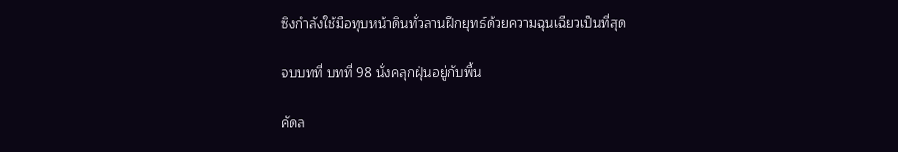ซิงกำลังใช้มือทุบหน้าดินทั่วลานฝึกยุทธ์ด้วยความฉุนเฉียวเป็นที่สุด

จบบทที่ บทที่ 98 นั่งคลุกฝุ่นอยู่กับพื้น

คัดล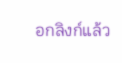อกลิงก์แล้ว